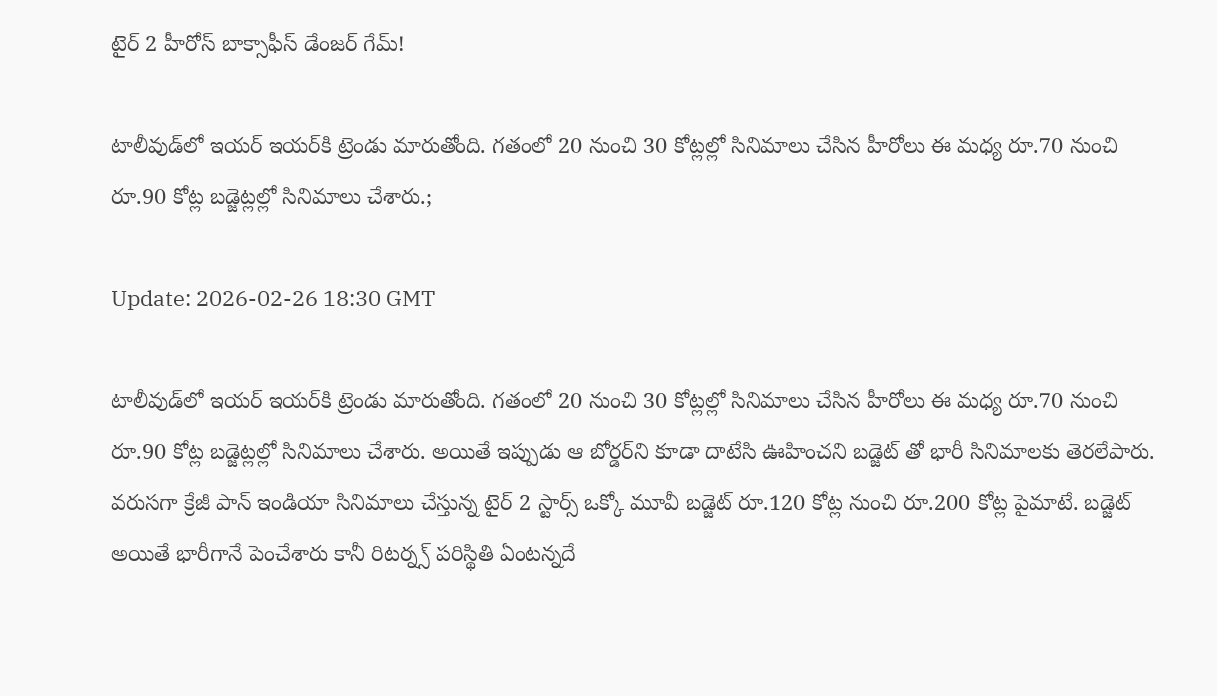టైర్ 2 హీరోస్ బాక్సాఫీస్ డేంజ‌ర్ గేమ్‌!

టాలీవుడ్‌లో ఇయ‌ర్‌ ఇయ‌ర్‌కి ట్రెండు మారుతోంది. గ‌తంలో 20 నుంచి 30 కోట్లల్లో సినిమాలు చేసిన హీరోలు ఈ మ‌ధ్య రూ.70 నుంచి రూ.90 కోట్ల బ‌డ్జెట్ల‌ల్లో సినిమాలు చేశారు.;

Update: 2026-02-26 18:30 GMT

టాలీవుడ్‌లో ఇయ‌ర్‌ ఇయ‌ర్‌కి ట్రెండు మారుతోంది. గ‌తంలో 20 నుంచి 30 కోట్లల్లో సినిమాలు చేసిన హీరోలు ఈ మ‌ధ్య రూ.70 నుంచి రూ.90 కోట్ల బ‌డ్జెట్ల‌ల్లో సినిమాలు చేశారు. అయితే ఇప్పుడు ఆ బోర్డ‌ర్‌ని కూడా దాటేసి ఊహించ‌ని బ‌డ్జెట్ తో భారీ సినిమాల‌కు తెర‌లేపారు. వ‌రుస‌గా క్రేజీ పాన్ ఇండియా సినిమాలు చేస్తున్న టైర్ 2 స్టార్స్ ఒక్కో మూవీ బ‌డ్జెట్ రూ.120 కోట్ల నుంచి రూ.200 కోట్ల పైమాటే. బ‌డ్జెట్ అయితే భారీగానే పెంచేశారు కానీ రిట‌ర్న్స్ ప‌రిస్థితి ఏంట‌న్న‌దే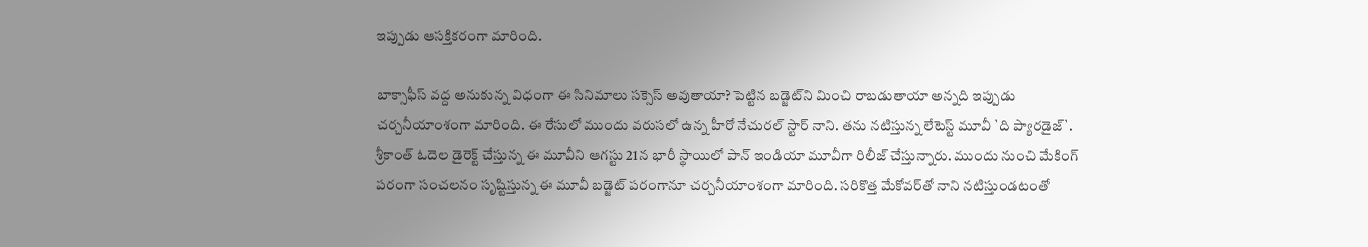ఇప్పుడు ఆస‌క్తిక‌రంగా మారింది.

బాక్సాఫీస్ వ‌ద్ద అనుకున్న విధంగా ఈ సినిమాలు స‌క్సెస్ అవుతాయా? పెట్టిన బ‌డ్జెట్‌ని మించి రాబడుతాయా అన్న‌ది ఇప్పుడు చ‌ర్చ‌నీయాంశంగా మారింది. ఈ రేసులో ముందు వ‌రుస‌లో ఉన్న హీరో నేచుర‌ల్ స్టార్ నాని. త‌ను న‌టిస్తున్న లేటెస్ట్ మూవీ `ది ప్యార‌డైజ్‌`. శ్రీ‌కాంత్ ఓదెల డైరెక్ట్ చేస్తున్న ఈ మూవీని ఆగస్టు 21న భారీ స్థాయిలో పాన్ ఇండియా మూవీగా రిలీజ్ చేస్తున్నారు. ముందు నుంచి మేకింగ్ ప‌రంగా సంచ‌ల‌నం సృష్టిస్తున్న ఈ మూవీ బ‌డ్జెట్ ప‌రంగానూ చ‌ర్చ‌నీయాంశంగా మారింది. స‌రికొత్త మేకోవ‌ర్‌తో నాని న‌టిస్తుండ‌టంతో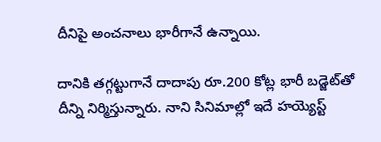దీనిపై అంచ‌నాలు భారీగానే ఉన్నాయి.

దానికి త‌గ్గట్టుగానే దాదాపు రూ.200 కోట్ల భారీ బ‌డ్జెట్‌తో దీన్ని నిర్మిస్తున్నారు. నాని సినిమాల్లో ఇదే హ‌య్యెస్ట్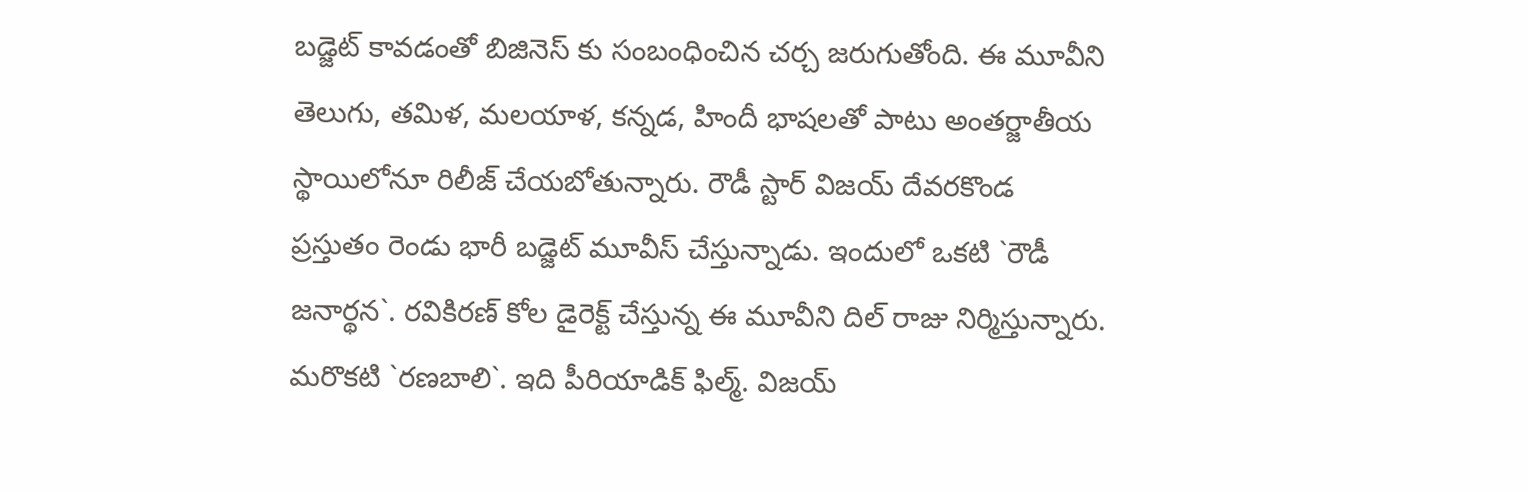బ‌డ్జెట్ కావ‌డంతో బిజినెస్ కు సంబంధించిన చ‌ర్చ జ‌రుగుతోంది. ఈ మూవీని తెలుగు, త‌మిళ‌, మ‌ల‌యాళ‌, క‌న్న‌డ‌, హిందీ భాష‌ల‌తో పాటు అంత‌ర్జాతీయ స్థాయిలోనూ రిలీజ్ చేయ‌బోతున్నారు. రౌడీ స్టార్ విజ‌య్ దేవ‌ర‌కొండ ప్ర‌స్తుతం రెండు భారీ బ‌డ్జెట్ మూవీస్ చేస్తున్నాడు. ఇందులో ఒక‌టి `రౌడీ జ‌నార్థ‌న‌`. ర‌వికిర‌ణ్ కోల డైరెక్ట్ చేస్తున్న ఈ మూవీని దిల్ రాజు నిర్మిస్తున్నారు. మ‌రొక‌టి `ర‌ణ‌బాలి`. ఇది పీరియాడిక్ ఫిల్మ్‌. విజ‌య్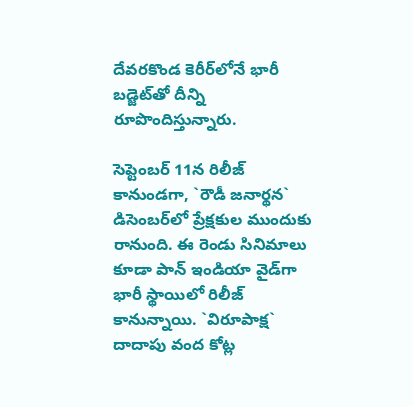దేవ‌ర‌కొండ కెరీర్‌లోనే భారీ బ‌డ్జెట్‌తో దీన్ని రూపొందిస్తున్నారు.

సెప్టెంబ‌ర్ 11న రిలీజ్ కానుండ‌గా, `రౌడీ జ‌నార్థ‌న‌` డిసెంబ‌ర్‌లో ప్రేక్ష‌కుల ముందుకు రానుంది. ఈ రెండు సినిమాలు కూడా పాన్ ఇండియా వైడ్‌గా భారీ స్థాయిలో రిలీజ్ కానున్నాయి. `విరూపాక్ష‌` దాదాపు వంద కోట్ల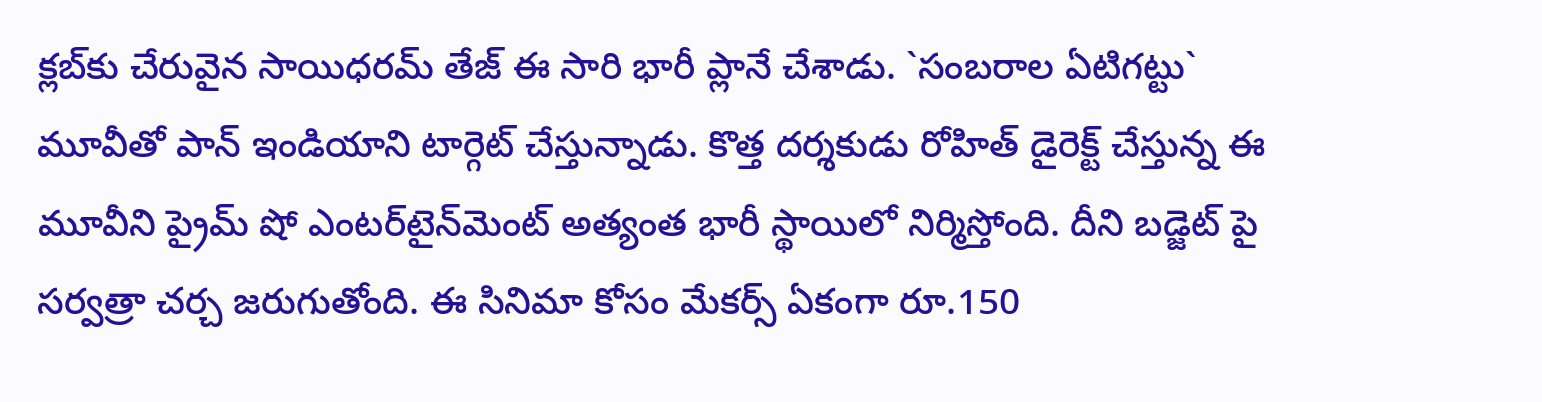క్ల‌బ్‌కు చేరువైన సాయిధ‌ర‌మ్ తేజ్ ఈ సారి భారీ ప్లానే చేశాడు. `సంబ‌రాల ఏటిగ‌ట్టు` మూవీతో పాన్ ఇండియాని టార్గెట్ చేస్తున్నాడు. కొత్త ద‌ర్శ‌కుడు రోహిత్ డైరెక్ట్ చేస్తున్న ఈ మూవీని ప్రైమ్ షో ఎంట‌ర్‌టైన్‌మెంట్ అత్యంత భారీ స్థాయిలో నిర్మిస్తోంది. దీని బ‌డ్జెట్ పై స‌ర్వ‌త్రా చ‌ర్చ జ‌రుగుతోంది. ఈ సినిమా కోసం మేక‌ర్స్ ఏకంగా రూ.150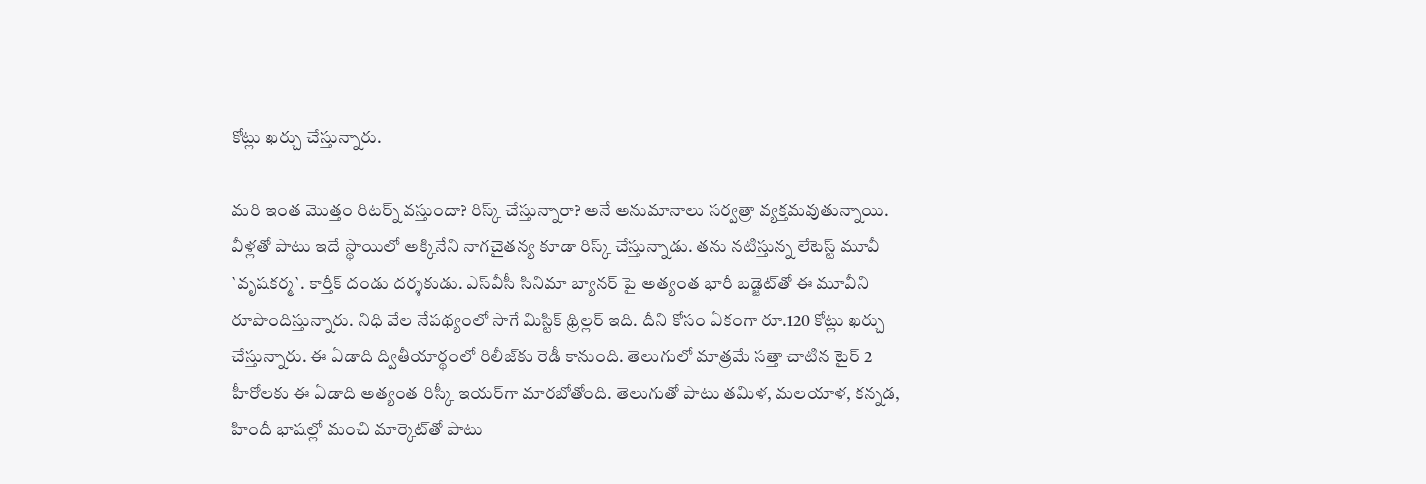కోట్లు ఖ‌ర్చు చేస్తున్నారు.

మ‌రి ఇంత మొత్తం రిట‌ర్న్ వ‌స్తుందా? రిస్క్ చేస్తున్నారా? అనే అనుమానాలు స‌ర్వ‌త్రా వ్య‌క్త‌మ‌వుతున్నాయి. వీళ్ల‌తో పాటు ఇదే స్థాయిలో అక్కినేని నాగ‌చైత‌న్య కూడా రిస్క్ చేస్తున్నాడు. త‌ను న‌టిస్తున్న లేటెస్ట్ మూవీ `వృష‌క‌ర్మ‌`. కార్తీక్ దండు ద‌ర్శ‌కుడు. ఎస్‌వీసీ సినిమా బ్యాన‌ర్ పై అత్యంత భారీ బ‌డ్జెట్‌తో ఈ మూవీని రూపొందిస్తున్నారు. నిధి వేల నేప‌థ్యంలో సాగే మిస్టిక్ థ్రిల్ల‌ర్ ఇది. దీని కోసం ఏకంగా రూ.120 కోట్లు ఖ‌ర్చు చేస్తున్నారు. ఈ ఏడాది ద్వితీయార్థంలో రిలీజ్‌కు రెడీ కానుంది. తెలుగులో మాత్ర‌మే స‌త్తా చాటిన టైర్ 2 హీరోలకు ఈ ఏడాది అత్యంత రిస్కీ ఇయ‌ర్‌గా మార‌బోతోంది. తెలుగుతో పాటు త‌మిళ‌, మ‌ల‌యాళ‌, క‌న్న‌డ‌, హిందీ భాష‌ల్లో మంచి మార్కెట్‌తో పాటు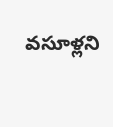వ‌సూళ్ల‌ని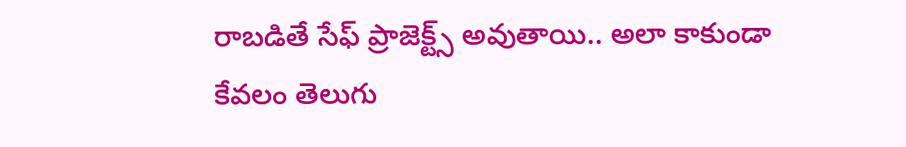రాబ‌డితే సేఫ్ ప్రాజెక్ట్స్ అవుతాయి.. అలా కాకుండా కేవ‌లం తెలుగు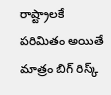రాష్ట్రాల‌కే ప‌రిమితం అయితే మాత్రం బిగ్‌ రిస్క్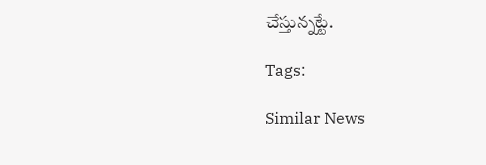చేస్తున్న‌ట్టే.

Tags:

Similar News